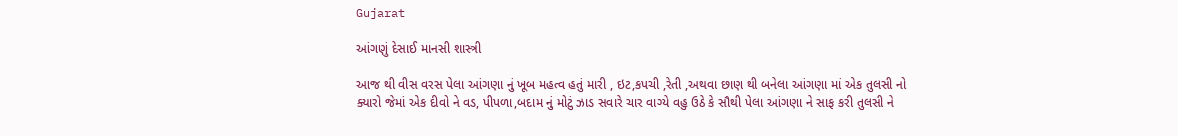Gujarat

આંગણું દેસાઈ માનસી શાસ્ત્રી

આજ થી વીસ વરસ પેલા આંગણા નું ખૂબ મહત્વ હતું મારી , ઇટ,કપચી ,રેતી ,અથવા છાણ થી બનેલા આંગણા માં એક તુલસી નો ક્યારો જેમાં એક દીવો ને વડ, પીપળા,બદામ નું મોટું ઝાડ સવારે ચાર વાગ્યે વહુ ઉઠે કે સૌથી પેલા આંગણા ને સાફ કરી તુલસી ને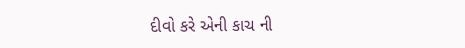દીવો કરે એની કાચ ની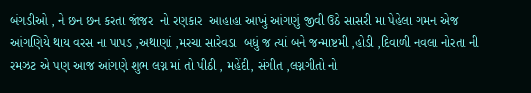બંગડીઓ , ને છન છન કરતા જાંજર  નો રણકાર  આહાહા આખું આંગણું જીવી ઉઠે સાસરી મા પેહેલા ગમન એજ આંગણિયે થાય વરસ ના પાપડ ,અથાણાં ,મરચા સારેવડા  બધું જ ત્યાં બને જન્માષ્ટમી ,હોડી ,દિવાળી નવલા નોરતા ની રમઝટ એ પણ આજ આંગણે શુભ લગ્ન માં તો પીઠી , મહેંદી, સંગીત ,લગ્નગીતો નો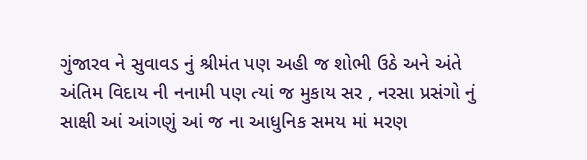ગુંજારવ ને સુવાવડ નું શ્રીમંત પણ અહી જ શોભી ઉઠે અને અંતે અંતિમ વિદાય ની નનામી પણ ત્યાં જ મુકાય સર , નરસા પ્રસંગો નું સાક્ષી આં આંગણું આં જ ના આધુનિક સમય માં મરણ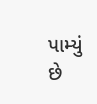પામ્યું છે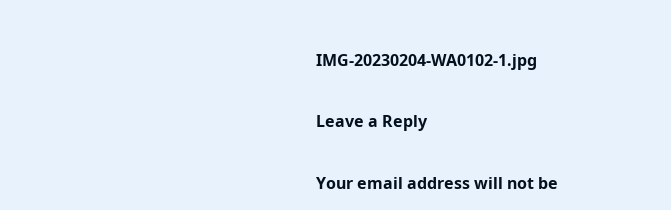IMG-20230204-WA0102-1.jpg

Leave a Reply

Your email address will not be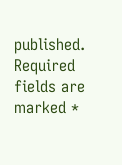published. Required fields are marked *